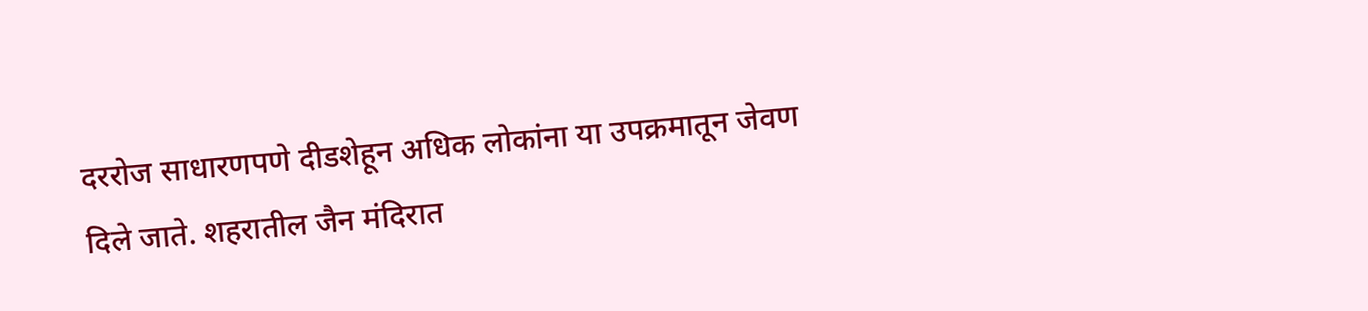दररोज साधारणपणे दीडशेहून अधिक लोकांना या उपक्रमातून जेवण दिले जाते. शहरातील जैन मंदिरात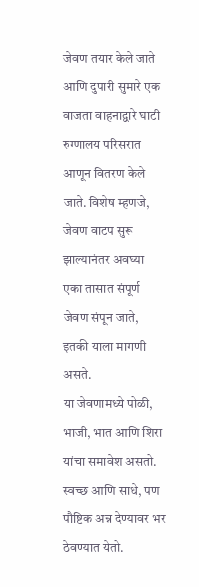जेवण तयार केले जाते आणि दुपारी सुमारे एक वाजता वाहनाद्वारे घाटी रुग्णालय परिसरात आणून वितरण केले जाते. विशेष म्हणजे, जेवण वाटप सुरू झाल्यानंतर अवघ्या एका तासात संपूर्ण जेवण संपून जाते, इतकी याला मागणी असते.
या जेवणामध्ये पोळी, भाजी, भात आणि शिरा यांचा समावेश असतो. स्वच्छ आणि साधे, पण पौष्टिक अन्न देण्यावर भर ठेवण्यात येतो.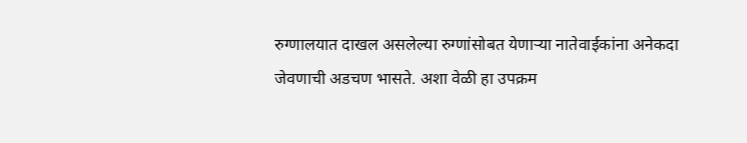रुग्णालयात दाखल असलेल्या रुग्णांसोबत येणाऱ्या नातेवाईकांना अनेकदा जेवणाची अडचण भासते. अशा वेळी हा उपक्रम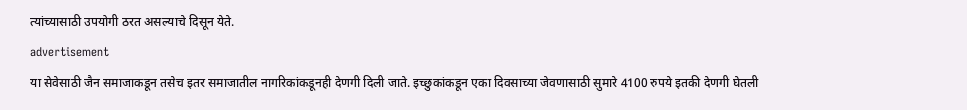त्यांच्यासाठी उपयोगी ठरत असल्याचे दिसून येते.
advertisement
या सेवेसाठी जैन समाजाकडून तसेच इतर समाजातील नागरिकांकडूनही देणगी दिली जाते. इच्छुकांकडून एका दिवसाच्या जेवणासाठी सुमारे 4100 रुपये इतकी देणगी घेतली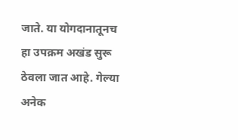जाते. या योगदानातूनच हा उपक्रम अखंड सुरू ठेवला जात आहे. गेल्या अनेक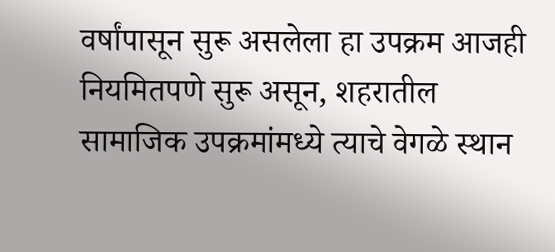वर्षांपासून सुरू असलेला हा उपक्रम आजही नियमितपणे सुरू असून, शहरातील सामाजिक उपक्रमांमध्ये त्याचे वेगळे स्थान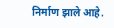निर्माण झाले आहे.